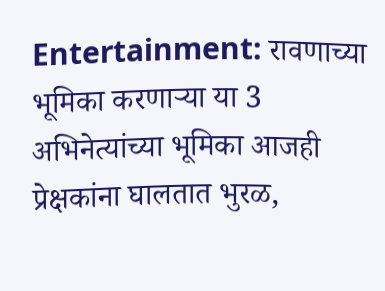Entertainment: रावणाच्या भूमिका करणाऱ्या या 3 अभिनेत्यांच्या भूमिका आजही प्रेक्षकांना घालतात भुरळ,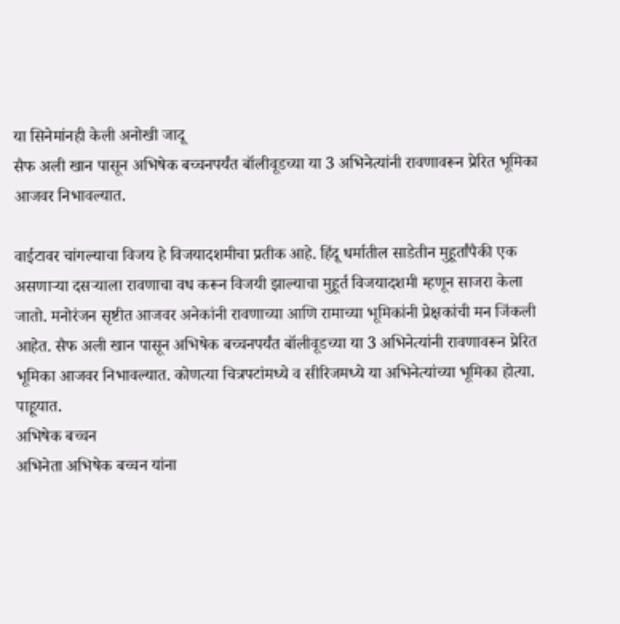या सिनेमांनही केली अनोखी जादू
सैफ अली खान पासून अभिषेक बच्चनपर्यंत बॉलीवूडच्या या 3 अभिनेत्यांनी रावणावरून प्रेरित भूमिका आजवर निभावल्यात.

वाईटावर चांगल्याचा विजय हे विजयादशमीचा प्रतीक आहे. हिंदू धर्मातील साडेतीन मुहूर्तांपैकी एक असणाऱ्या दसऱ्याला रावणाचा वध करून विजयी झाल्याचा मुहूर्त विजयादशमी म्हणून साजरा केला जातो. मनोरंजन सृष्टीत आजवर अनेकांनी रावणाच्या आणि रामाच्या भूमिकांनी प्रेक्षकांची मन जिंकली आहेत. सैफ अली खान पासून अभिषेक बच्चनपर्यंत बॉलीवूडच्या या 3 अभिनेत्यांनी रावणावरून प्रेरित भूमिका आजवर निभावल्यात. कोणत्या चित्रपटांमध्ये व सीरिजमध्ये या अभिनेत्यांच्या भूमिका होत्या. पाहूयात.
अभिषेक बच्चन
अभिनेता अभिषेक बच्चन यांना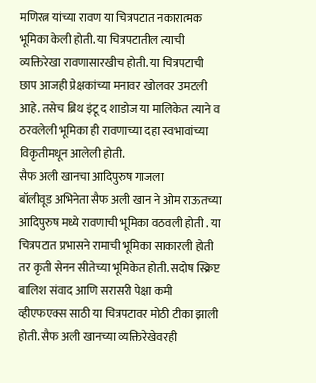मणिरत्न यांच्या रावण या चित्रपटात नकारात्मक भूमिका केली होती. या चित्रपटातील त्याची व्यक्तिरेखा रावणासारखीच होती. या चित्रपटाची छाप आजही प्रेक्षकांच्या मनावर खोलवर उमटली आहे. तसेच ब्रिथ इंटू द शाडोज या मालिकेत त्याने व ठरवलेली भूमिका ही रावणाच्या दहा स्वभावांच्या विकृतीमधून आलेली होती.
सैफ अली खानचा आदिपुरुष गाजला
बॉलीवूड अभिनेता सैफ अली खान ने ओम राऊतच्या आदिपुरुष मध्ये रावणाची भूमिका वठवली होती . या चित्रपटात प्रभासने रामाची भूमिका साकारली होती तर कृती सेनन सीतेच्या भूमिकेत होती. सदोष स्क्रिप्ट बालिश संवाद आणि सरासरी पेक्षा कमी व्हीएफएक्स साठी या चित्रपटावर मोठी टीका झाली होती. सैफ अली खानच्या व्यक्तिरेखेवरही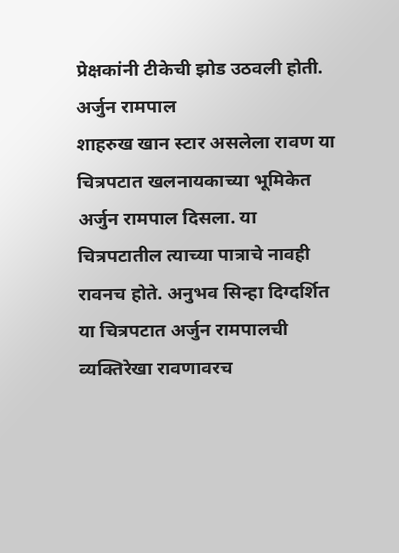प्रेक्षकांनी टीकेची झोड उठवली होती.
अर्जुन रामपाल
शाहरुख खान स्टार असलेला रावण या चित्रपटात खलनायकाच्या भूमिकेत अर्जुन रामपाल दिसला. या चित्रपटातील त्याच्या पात्राचे नावही रावनच होते. अनुभव सिन्हा दिग्दर्शित या चित्रपटात अर्जुन रामपालची व्यक्तिरेखा रावणावरच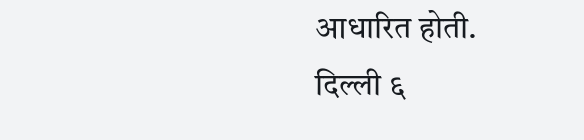आधारित होती.
दिल्ली ६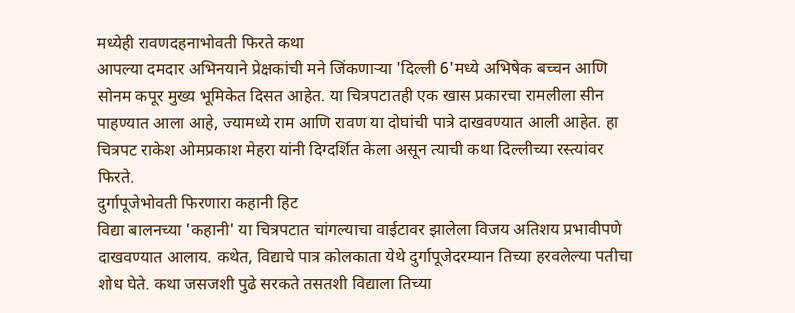मध्येही रावणदहनाभोवती फिरते कथा
आपल्या दमदार अभिनयाने प्रेक्षकांची मने जिंकणाऱ्या 'दिल्ली 6'मध्ये अभिषेक बच्चन आणि सोनम कपूर मुख्य भूमिकेत दिसत आहेत. या चित्रपटातही एक खास प्रकारचा रामलीला सीन पाहण्यात आला आहे, ज्यामध्ये राम आणि रावण या दोघांची पात्रे दाखवण्यात आली आहेत. हा चित्रपट राकेश ओमप्रकाश मेहरा यांनी दिग्दर्शित केला असून त्याची कथा दिल्लीच्या रस्त्यांवर फिरते.
दुर्गापूजेभोवती फिरणारा कहानी हिट
विद्या बालनच्या 'कहानी' या चित्रपटात चांगल्याचा वाईटावर झालेला विजय अतिशय प्रभावीपणे दाखवण्यात आलाय. कथेत, विद्याचे पात्र कोलकाता येथे दुर्गापूजेदरम्यान तिच्या हरवलेल्या पतीचा शोध घेते. कथा जसजशी पुढे सरकते तसतशी विद्याला तिच्या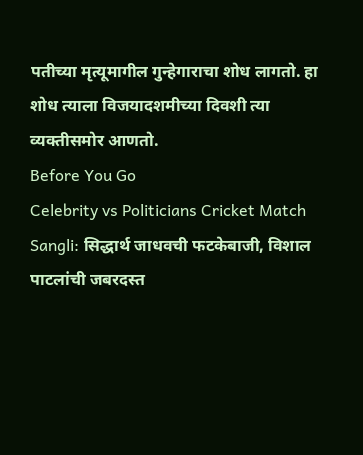पतीच्या मृत्यूमागील गुन्हेगाराचा शोध लागतो. हा शोध त्याला विजयादशमीच्या दिवशी त्या व्यक्तीसमोर आणतो.
Before You Go
Celebrity vs Politicians Cricket Match Sangli: सिद्धार्थ जाधवची फटकेबाजी, विशाल पाटलांची जबरदस्त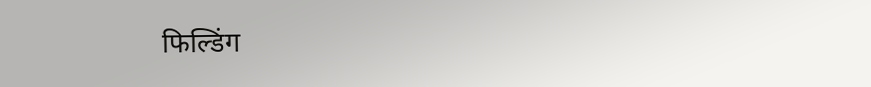फिल्डिंग